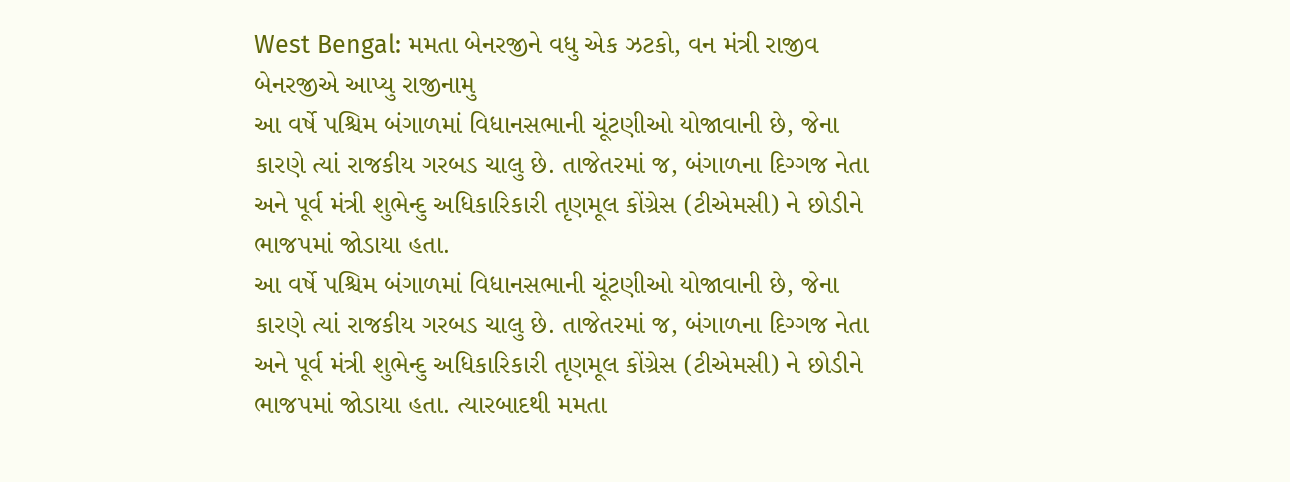West Bengal: મમતા બેનરજીને વધુ એક ઝટકો, વન મંત્રી રાજીવ બેનરજીએ આપ્યુ રાજીનામુ
આ વર્ષે પશ્ચિમ બંગાળમાં વિધાનસભાની ચૂંટણીઓ યોજાવાની છે, જેના કારણે ત્યાં રાજકીય ગરબડ ચાલુ છે. તાજેતરમાં જ, બંગાળના દિગ્ગજ નેતા અને પૂર્વ મંત્રી શુભેન્દુ અધિકારિકારી તૃણમૂલ કોંગ્રેસ (ટીએમસી) ને છોડીને ભાજપમાં જોડાયા હતા.
આ વર્ષે પશ્ચિમ બંગાળમાં વિધાનસભાની ચૂંટણીઓ યોજાવાની છે, જેના કારણે ત્યાં રાજકીય ગરબડ ચાલુ છે. તાજેતરમાં જ, બંગાળના દિગ્ગજ નેતા અને પૂર્વ મંત્રી શુભેન્દુ અધિકારિકારી તૃણમૂલ કોંગ્રેસ (ટીએમસી) ને છોડીને ભાજપમાં જોડાયા હતા. ત્યારબાદથી મમતા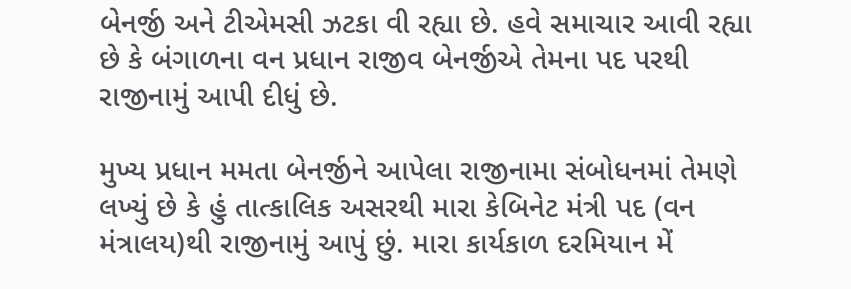બેનર્જી અને ટીએમસી ઝટકા વી રહ્યા છે. હવે સમાચાર આવી રહ્યા છે કે બંગાળના વન પ્રધાન રાજીવ બેનર્જીએ તેમના પદ પરથી રાજીનામું આપી દીધું છે.

મુખ્ય પ્રધાન મમતા બેનર્જીને આપેલા રાજીનામા સંબોધનમાં તેમણે લખ્યું છે કે હું તાત્કાલિક અસરથી મારા કેબિનેટ મંત્રી પદ (વન મંત્રાલય)થી રાજીનામું આપું છું. મારા કાર્યકાળ દરમિયાન મેં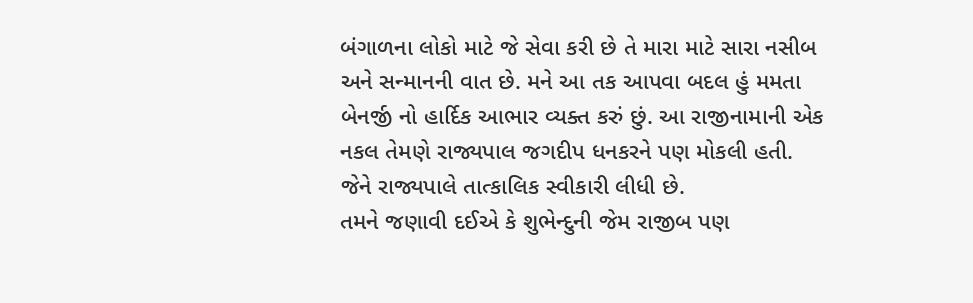બંગાળના લોકો માટે જે સેવા કરી છે તે મારા માટે સારા નસીબ અને સન્માનની વાત છે. મને આ તક આપવા બદલ હું મમતા બેનર્જી નો હાર્દિક આભાર વ્યક્ત કરું છું. આ રાજીનામાની એક નકલ તેમણે રાજ્યપાલ જગદીપ ધનકરને પણ મોકલી હતી. જેને રાજ્યપાલે તાત્કાલિક સ્વીકારી લીધી છે.
તમને જણાવી દઈએ કે શુભેન્દુની જેમ રાજીબ પણ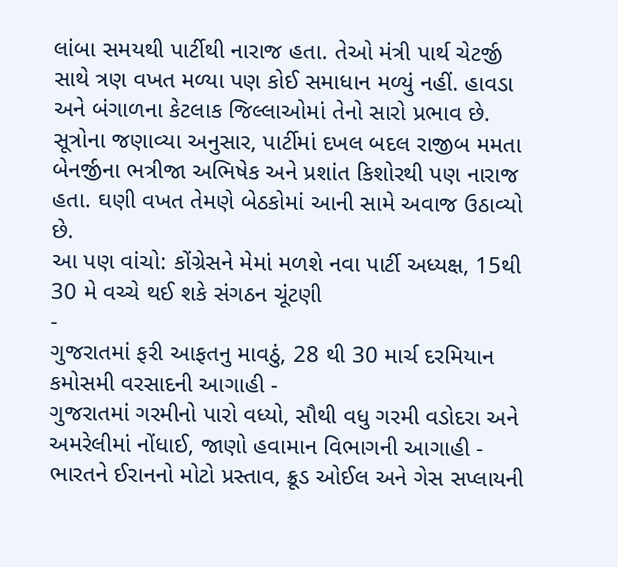લાંબા સમયથી પાર્ટીથી નારાજ હતા. તેઓ મંત્રી પાર્થ ચેટર્જી સાથે ત્રણ વખત મળ્યા પણ કોઈ સમાધાન મળ્યું નહીં. હાવડા અને બંગાળના કેટલાક જિલ્લાઓમાં તેનો સારો પ્રભાવ છે. સૂત્રોના જણાવ્યા અનુસાર, પાર્ટીમાં દખલ બદલ રાજીબ મમતા બેનર્જીના ભત્રીજા અભિષેક અને પ્રશાંત કિશોરથી પણ નારાજ હતા. ઘણી વખત તેમણે બેઠકોમાં આની સામે અવાજ ઉઠાવ્યો છે.
આ પણ વાંચો: કોંગ્રેસને મેમાં મળશે નવા પાર્ટી અધ્યક્ષ, 15થી 30 મે વચ્ચે થઈ શકે સંગઠન ચૂંટણી
-
ગુજરાતમાં ફરી આફતનુ માવઠું, 28 થી 30 માર્ચ દરમિયાન કમોસમી વરસાદની આગાહી -
ગુજરાતમાં ગરમીનો પારો વધ્યો, સૌથી વધુ ગરમી વડોદરા અને અમરેલીમાં નોંધાઈ, જાણો હવામાન વિભાગની આગાહી -
ભારતને ઈરાનનો મોટો પ્રસ્તાવ, ક્રૂડ ઓઈલ અને ગેસ સપ્લાયની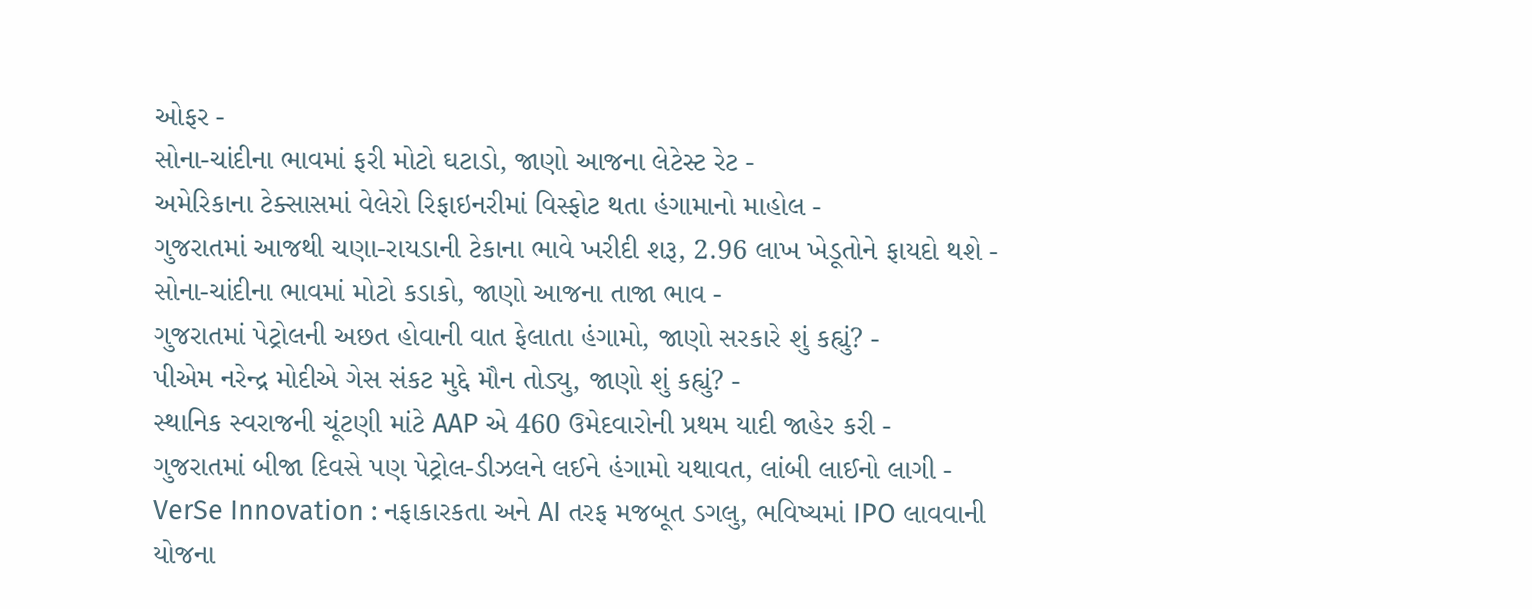ઓફર -
સોના-ચાંદીના ભાવમાં ફરી મોટો ઘટાડો, જાણો આજના લેટેસ્ટ રેટ -
અમેરિકાના ટેક્સાસમાં વેલેરો રિફાઇનરીમાં વિસ્ફોટ થતા હંગામાનો માહોલ -
ગુજરાતમાં આજથી ચણા-રાયડાની ટેકાના ભાવે ખરીદી શરૂ, 2.96 લાખ ખેડૂતોને ફાયદો થશે -
સોના-ચાંદીના ભાવમાં મોટો કડાકો, જાણો આજના તાજા ભાવ -
ગુજરાતમાં પેટ્રોલની અછત હોવાની વાત ફેલાતા હંગામો, જાણો સરકારે શું કહ્યું? -
પીએમ નરેન્દ્ર મોદીએ ગેસ સંકટ મુદ્દે મૌન તોડ્યુ, જાણો શું કહ્યું? -
સ્થાનિક સ્વરાજની ચૂંટણી માંટે AAP એ 460 ઉમેદવારોની પ્રથમ યાદી જાહેર કરી -
ગુજરાતમાં બીજા દિવસે પણ પેટ્રોલ-ડીઝલને લઈને હંગામો યથાવત, લાંબી લાઈનો લાગી -
VerSe Innovation : નફાકારકતા અને AI તરફ મજબૂત ડગલુ, ભવિષ્યમાં IPO લાવવાની યોજના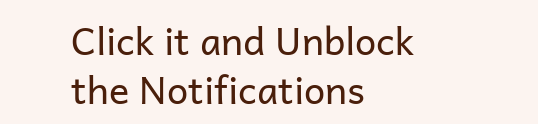Click it and Unblock the Notifications